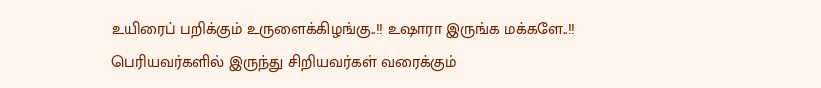உயிரைப் பறிக்கும் உருளைக்கிழங்கு..!! உஷாரா இருங்க மக்களே..!!
பெரியவர்களில் இருந்து சிறியவர்கள் வரைக்கும்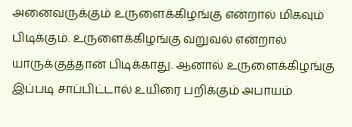அனைவருக்கும் உருளைக்கிழங்கு என்றால் மிகவும் பிடிக்கும். உருளைக்கிழங்கு வறுவல் என்றால் யாருக்குத்தான் பிடிக்காது. ஆனால் உருளைக்கிழங்கு இப்படி சாப்பிட்டால் உயிரை பறிக்கும் அபாயம்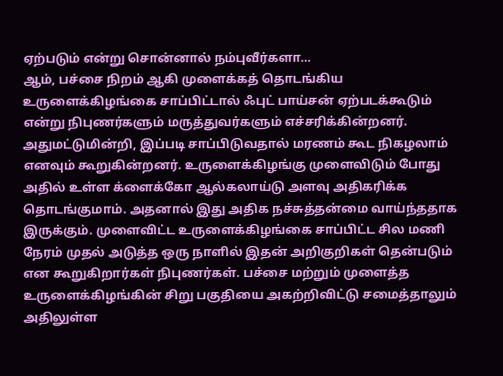ஏற்படும் என்று சொன்னால் நம்புவீர்களா…
ஆம், பச்சை நிறம் ஆகி முளைக்கத் தொடங்கிய உருளைக்கிழங்கை சாப்பிட்டால் ஃபுட் பாய்சன் ஏற்படக்கூடும் என்று நிபுணர்களும் மருத்துவர்களும் எச்சரிக்கின்றனர். அதுமட்டுமின்றி, இப்படி சாப்பிடுவதால் மரணம் கூட நிகழலாம் எனவும் கூறுகின்றனர். உருளைக்கிழங்கு முளைவிடும் போது அதில் உள்ள க்ளைக்கோ ஆல்கலாய்டு அளவு அதிகரிக்க தொடங்குமாம். அதனால் இது அதிக நச்சுத்தன்மை வாய்ந்ததாக இருக்கும். முளைவிட்ட உருளைக்கிழங்கை சாப்பிட்ட சில மணி நேரம் முதல் அடுத்த ஒரு நாளில் இதன் அறிகுறிகள் தென்படும் என கூறுகிறார்கள் நிபுணர்கள். பச்சை மற்றும் முளைத்த உருளைக்கிழங்கின் சிறு பகுதியை அகற்றிவிட்டு சமைத்தாலும் அதிலுள்ள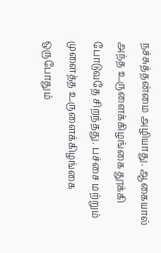நச்சுத்தன்மை அழியாது. ஆகையால் அந்த உருளைக்கிழங்கை தூக்கி போடுவதே சிறந்தது. பச்சை மற்றும் முளைத்த உருளைக்கிழங்கை ஒருபோதும்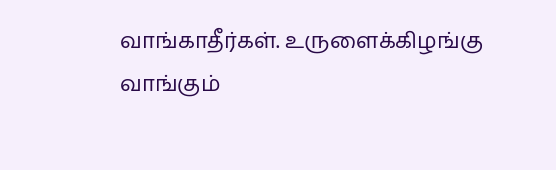வாங்காதீர்கள். உருளைக்கிழங்கு வாங்கும்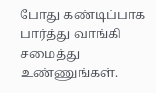போது கண்டிப்பாக பார்த்து வாங்கி சமைத்து உண்ணுங்கள்.